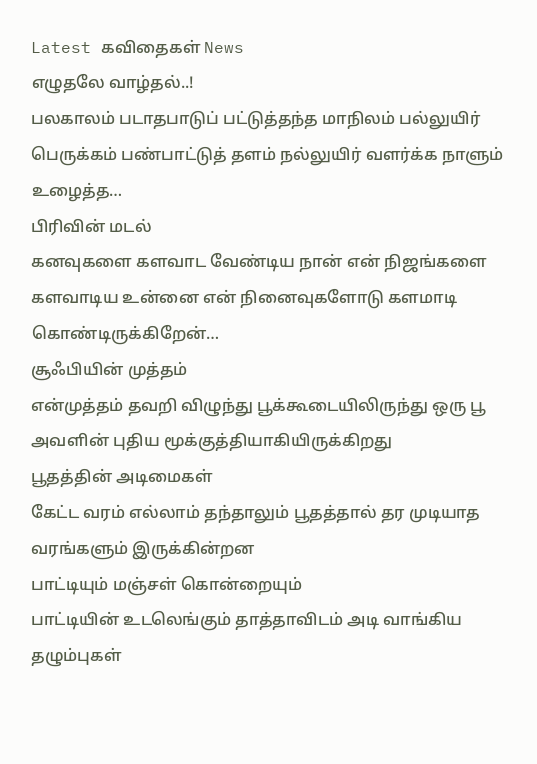Latest கவிதைகள் News
எழுதலே வாழ்தல்..!
பலகாலம் படாதபாடுப் பட்டுத்தந்த மாநிலம் பல்லுயிர் பெருக்கம் பண்பாட்டுத் தளம் நல்லுயிர் வளர்க்க நாளும் உழைத்த…
பிரிவின் மடல்
கனவுகளை களவாட வேண்டிய நான் என் நிஜங்களை களவாடிய உன்னை என் நினைவுகளோடு களமாடி கொண்டிருக்கிறேன்…
சூஃபியின் முத்தம்
என்முத்தம் தவறி விழுந்து பூக்கூடையிலிருந்து ஒரு பூ அவளின் புதிய மூக்குத்தியாகியிருக்கிறது
பூதத்தின் அடிமைகள்
கேட்ட வரம் எல்லாம் தந்தாலும் பூதத்தால் தர முடியாத வரங்களும் இருக்கின்றன
பாட்டியும் மஞ்சள் கொன்றையும்
பாட்டியின் உடலெங்கும் தாத்தாவிடம் அடி வாங்கிய தழும்புகள்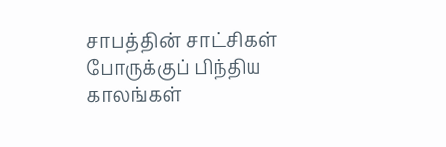சாபத்தின் சாட்சிகள்
போருக்குப் பிந்திய காலங்கள்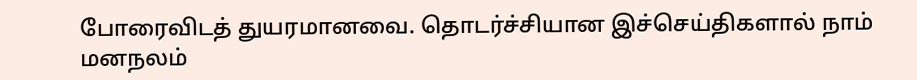போரைவிடத் துயரமானவை. தொடர்ச்சியான இச்செய்திகளால் நாம் மனநலம்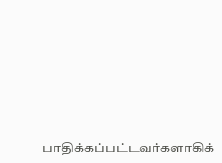பாதிக்கப்பட்டவர்களாகிக்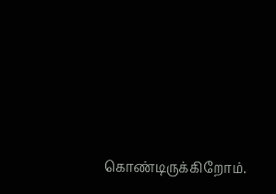கொண்டிருக்கிறோம்.